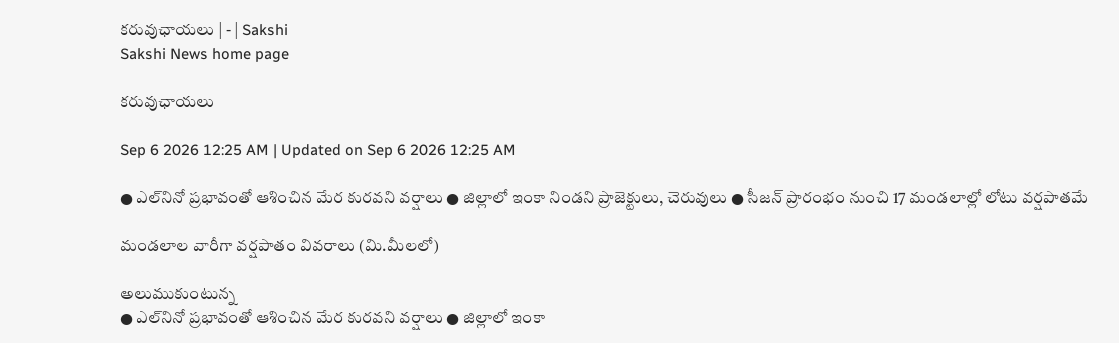కరువుఛాయలు | - | Sakshi
Sakshi News home page

కరువుఛాయలు

Sep 6 2026 12:25 AM | Updated on Sep 6 2026 12:25 AM

● ఎల్‌నినో ప్రభావంతో ఆశించిన మేర కురవని వర్షాలు ● జిల్లాలో ఇంకా నిండని ప్రాజెక్టులు, చెరువులు ● సీజన్‌ ప్రారంభం నుంచి 17 మండలాల్లో లోటు వర్షపాతమే

మండలాల వారీగా వర్షపాతం వివరాలు (మి.మీలలో)

అలుముకుంటున్న
● ఎల్‌నినో ప్రభావంతో ఆశించిన మేర కురవని వర్షాలు ● జిల్లాలో ఇంకా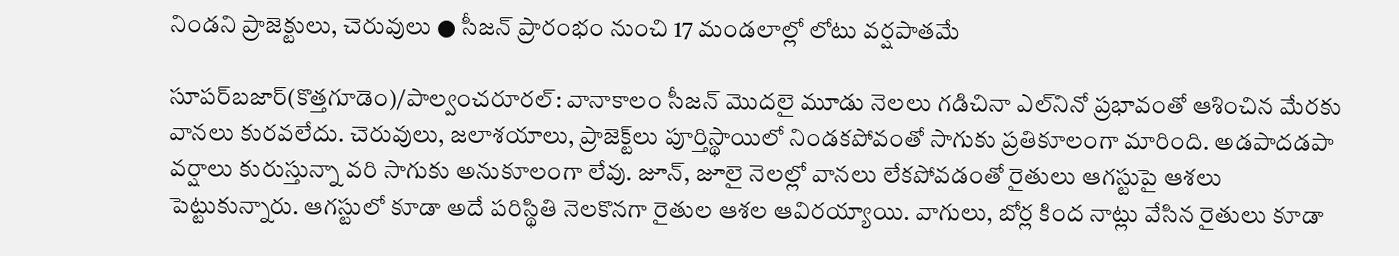నిండని ప్రాజెక్టులు, చెరువులు ● సీజన్‌ ప్రారంభం నుంచి 17 మండలాల్లో లోటు వర్షపాతమే

సూపర్‌బజార్‌(కొత్తగూడెం)/పాల్వంచరూరల్‌: వానాకాలం సీజన్‌ మొదలై మూడు నెలలు గడిచినా ఎల్‌నినో ప్రభావంతో ఆశించిన మేరకు వానలు కురవలేదు. చెరువులు, జలాశయాలు, ప్రాజెక్ట్‌లు పూర్తిస్థాయిలో నిండకపోవంతో సాగుకు ప్రతికూలంగా మారింది. అడపాదడపా వర్షాలు కురుస్తున్నా వరి సాగుకు అనుకూలంగా లేవు. జూన్‌, జూలై నెలల్లో వానలు లేకపోవడంతో రైతులు ఆగస్టుపై ఆశలు పెట్టుకున్నారు. ఆగస్టులో కూడా అదే పరిస్థితి నెలకొనగా రైతుల ఆశల ఆవిరయ్యాయి. వాగులు, బోర్ల కింద నాట్లు వేసిన రైతులు కూడా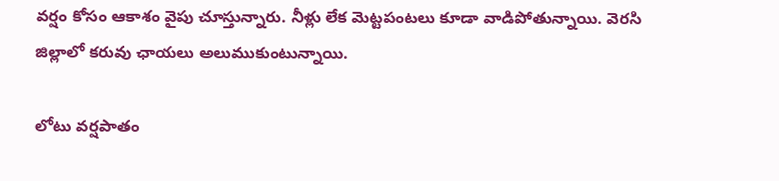వర్షం కోసం ఆకాశం వైపు చూస్తున్నారు. నీళ్లు లేక మెట్టపంటలు కూడా వాడిపోతున్నాయి. వెరసి జిల్లాలో కరువు ఛాయలు అలుముకుంటున్నాయి.

లోటు వర్షపాతం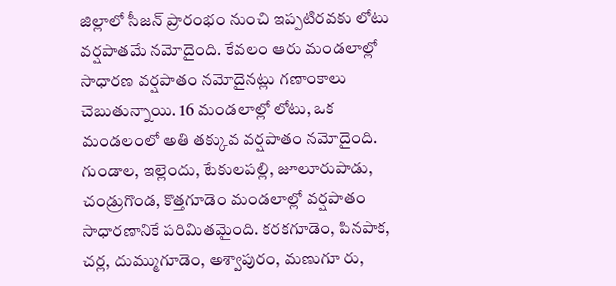జిల్లాలో సీజన్‌ ప్రారంభం నుంచి ఇప్పటిరవకు లోటు వర్షపాతమే నమోదైంది. కేవలం ఆరు మండలాల్లో సాధారణ వర్షపాతం నమోదైనట్లు గణాంకాలు చెబుతున్నాయి. 16 మండలాల్లో లోటు, ఒక మండలంలో అతి తక్కువ వర్షపాతం నమోదైంది. గుండాల, ఇల్లెందు, టేకులపల్లి, జూలూరుపాడు, చండ్రుగొండ, కొత్తగూడెం మండలాల్లో వర్షపాతం సాధారణానికే పరిమితమైంది. కరకగూడెం, పినపాక, చర్ల, దుమ్ముగూడెం, అశ్వాపురం, మణుగూ రు,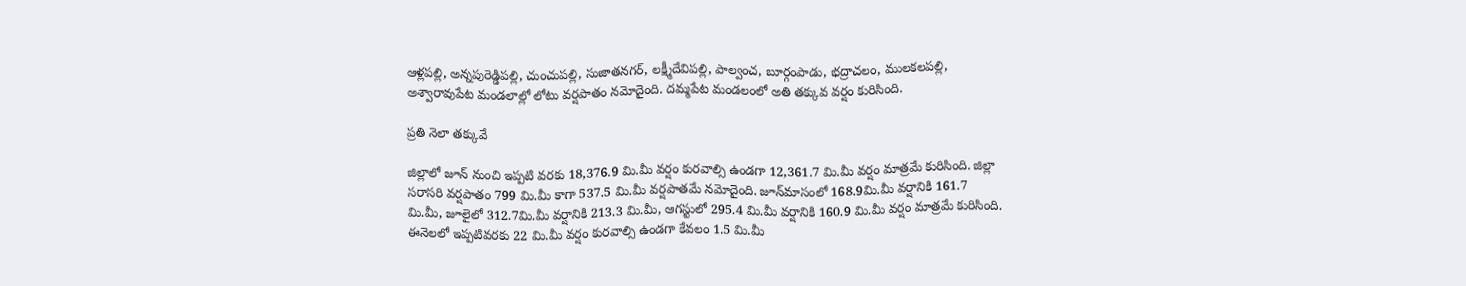ఆళ్లపల్లి, అన్నపురెడ్డిపల్లి, చుంచుపల్లి, సుజాతనగర్‌, లక్ష్మీదేవిపల్లి, పాల్వంచ, బూర్గంపాడు, భద్రాచలం, ములకలపల్లి, అశ్వారావుపేట మండలాల్లో లోటు వర్షపాతం నమోదైంది. దమ్మపేట మండలంలో అతి తక్కువ వర్షం కురిసింది.

ప్రతి నెలా తక్కువే

జిల్లాలో జూన్‌ నుంచి ఇప్పటి వరకు 18,376.9 మి.మీ వర్షం కురవాల్సి ఉండగా 12,361.7 మి.మీ వర్షం మాత్రమే కురిసింది. జిల్లా సరాసరి వర్షపాతం 799 మి.మీ కాగా 537.5 మి.మీ వర్షపాతమే నమోదైంది. జూన్‌మాసంలో 168.9మి.మీ వర్షానికి 161.7 మి.మీ, జూలైలో 312.7మి.మీ వర్షానికి 213.3 మి.మీ, ఆగస్టులో 295.4 మి.మీ వర్షానికి 160.9 మి.మీ వర్షం మాత్రమే కురిసింది. ఈనెలలో ఇప్పటివరకు 22 మి.మీ వర్షం కురవాల్సి ఉండగా కేవలం 1.5 మి.మీ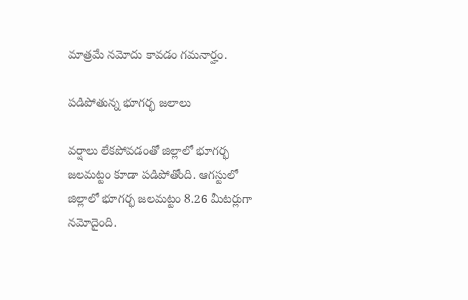మాత్రమే నమోదు కావడం గమనార్హం.

పడిపోతున్న భూగర్భ జలాలు

వర్షాలు లేకపోవడంతో జిల్లాలో భూగర్భ జలమట్టం కూడా పడిపోతోంది. ఆగస్టులో జిల్లాలో భూగర్భ జలమట్టం 8.26 మీటర్లుగా నమోదైంది.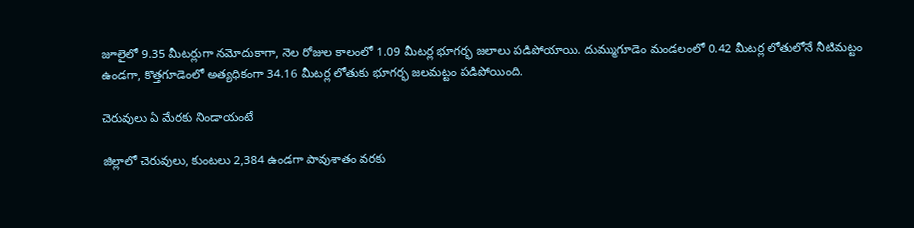జూలైలో 9.35 మీటర్లుగా నమోదుకాగా, నెల రోజుల కాలంలో 1.09 మీటర్ల భూగర్భ జలాలు పడిపోయాయి. దుమ్ముగూడెం మండలంలో 0.42 మీటర్ల లోతులోనే నీటిమట్టం ఉండగా, కొత్తగూడెంలో అత్యధికంగా 34.16 మీటర్ల లోతుకు భూగర్భ జలమట్టం పడిపోయింది.

చెరువులు ఏ మేరకు నిండాయంటే

జిల్లాలో చెరువులు, కుంటలు 2,384 ఉండగా పావుశాతం వరకు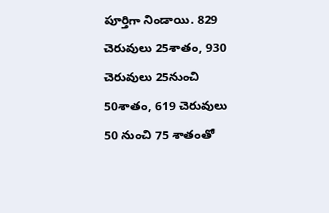పూర్తిగా నిండాయి. 829 చెరువులు 25శాతం, 930 చెరువులు 25నుంచి 50శాతం, 619 చెరువులు 50 నుంచి 75 శాతంతో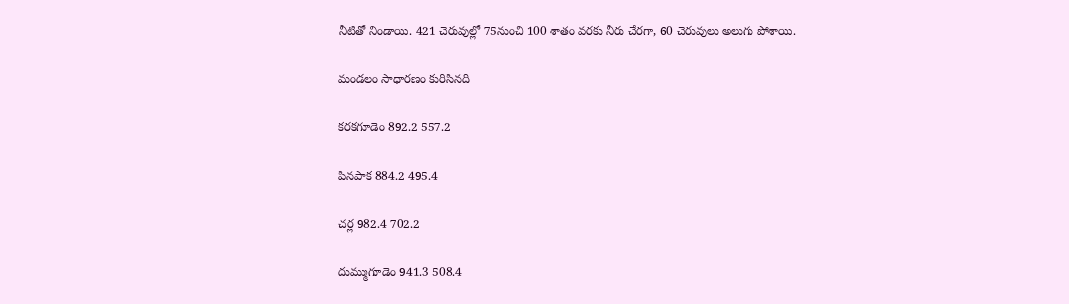నీటితో నిండాయి. 421 చెరువుల్లో 75నుంచి 100 శాతం వరకు నీరు చేరగా, 60 చెరువులు అలుగు పోశాయి.

మండలం సాధారణం కురిసినది

కరకగూడెం 892.2 557.2

పినపాక 884.2 495.4

చర్ల 982.4 702.2

దుమ్ముగూడెం 941.3 508.4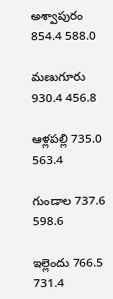అశ్వాపురం 854.4 588.0

మణుగూరు 930.4 456.8

ఆళ్లపల్లి 735.0 563.4

గుండాల 737.6 598.6

ఇల్లెందు 766.5 731.4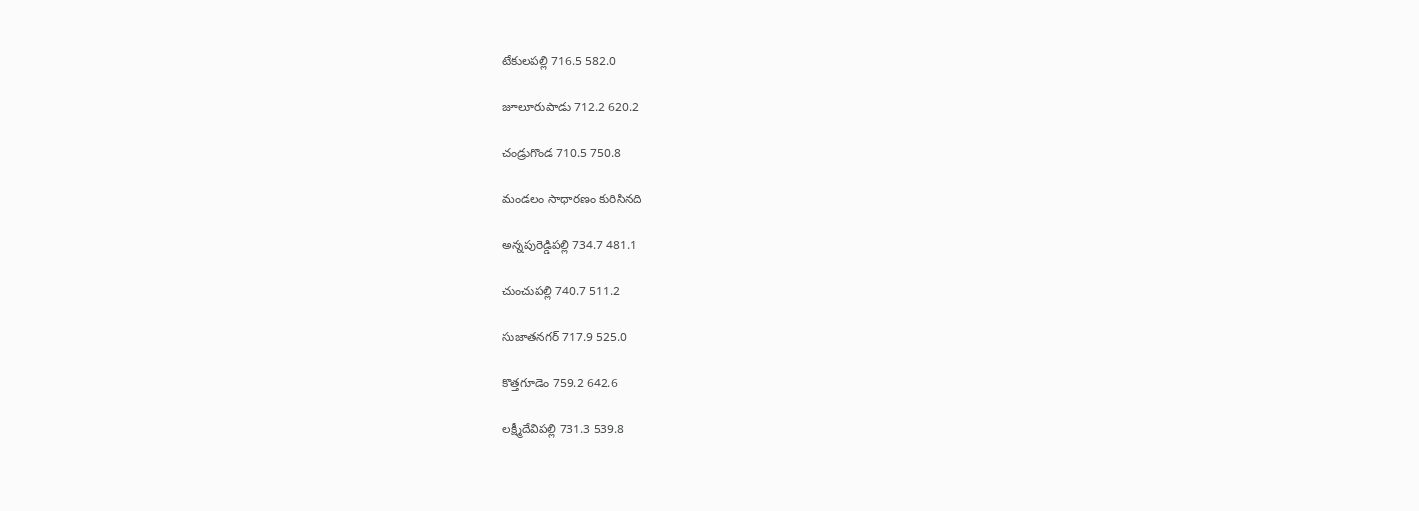టేకులపల్లి 716.5 582.0

జూలూరుపాడు 712.2 620.2

చండ్రుగొండ 710.5 750.8

మండలం సాధారణం కురిసినది

అన్నపురెడ్డిపల్లి 734.7 481.1

చుంచుపల్లి 740.7 511.2

సుజాతనగర్‌ 717.9 525.0

కొత్తగూడెం 759.2 642.6

లక్ష్మీదేవిపల్లి 731.3 539.8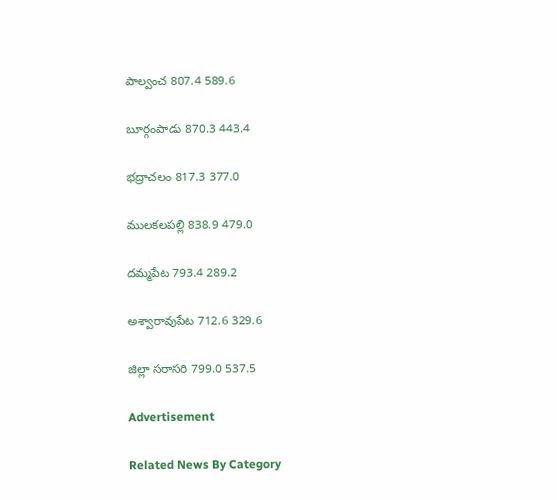పాల్వంచ 807.4 589.6

బూర్గంపాడు 870.3 443.4

భద్రాచలం 817.3 377.0

ములకలపల్లి 838.9 479.0

దమ్మపేట 793.4 289.2

అశ్వారావుపేట 712.6 329.6

జిల్లా సరాసరి 799.0 537.5

Advertisement

Related News By Category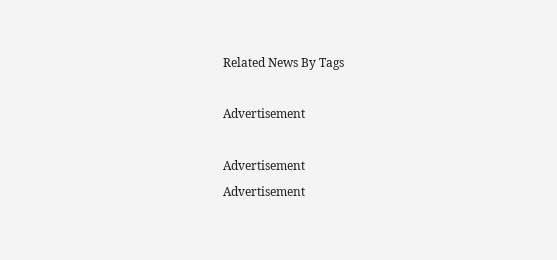Related News By Tags

Advertisement

Advertisement
Advertisement